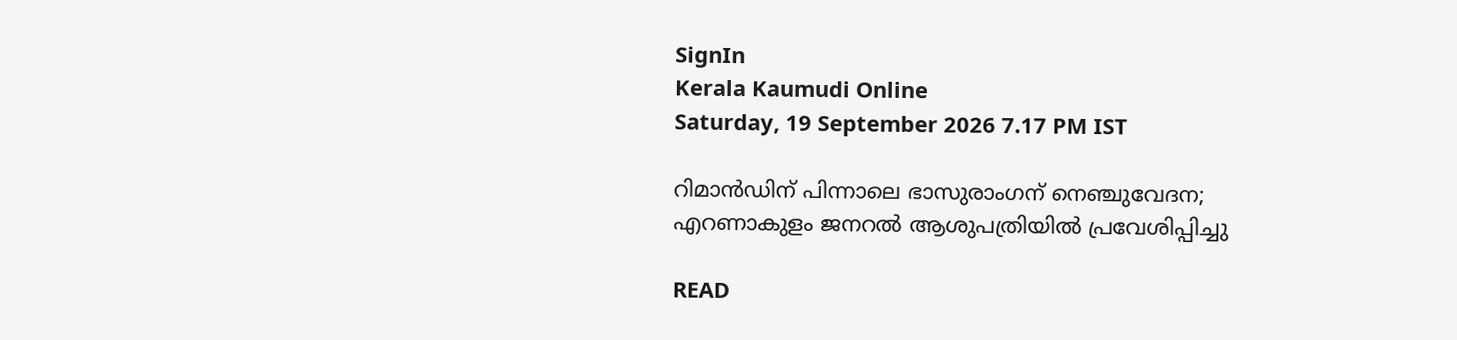SignIn
Kerala Kaumudi Online
Saturday, 19 September 2026 7.17 PM IST

റിമാൻഡിന് പിന്നാലെ ഭാസുരാംഗന് നെഞ്ചുവേദന; എറണാകുളം ജനറൽ ആശുപത്രിയിൽ പ്രവേശിപ്പിച്ചു

READ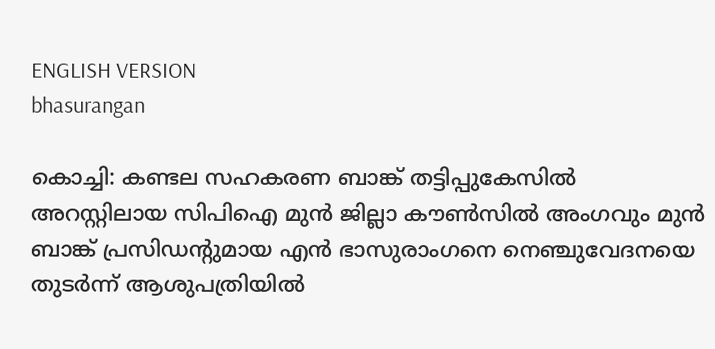ENGLISH VERSION
bhasurangan

കൊച്ചി: കണ്ടല സഹകരണ ബാങ്ക് തട്ടിപ്പുകേസിൽ അറസ്റ്റിലായ സിപിഐ മുൻ ജില്ലാ കൗൺസിൽ അംഗവും മുൻ ബാങ്ക് പ്രസിഡന്റുമായ എൻ ഭാസുരാംഗനെ നെഞ്ചുവേദനയെ തുടർന്ന് ആശുപത്രിയിൽ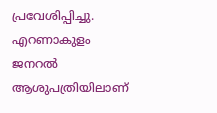പ്രവേശിപ്പിച്ചു. എറണാകുളം ജനറൽ ആശുപത്രിയിലാണ്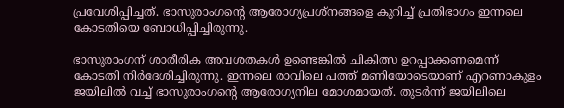പ്രവേശിപ്പിച്ചത്. ഭാസുരാംഗന്റെ ആരോഗ്യപ്രശ്നങ്ങളെ കുറിച്ച് പ്രതിഭാഗം ഇന്നലെ കോടതിയെ ബോധിപ്പിച്ചിരുന്നു.

ഭാസുരാംഗന് ശാരീരിക അവശതകൾ ഉണ്ടെങ്കിൽ ചികിത്സ ഉറപ്പാക്കണമെന്ന് കോടതി നിർദേശിച്ചിരുന്നു. ഇന്നലെ രാവിലെ പത്ത് മണിയോടെയാണ് എറണാകുളം ജയിലിൽ വച്ച് ഭാസുരാംഗന്റെ ആരോഗ്യനില മോശമായത്. തുടർന്ന് ജയിലിലെ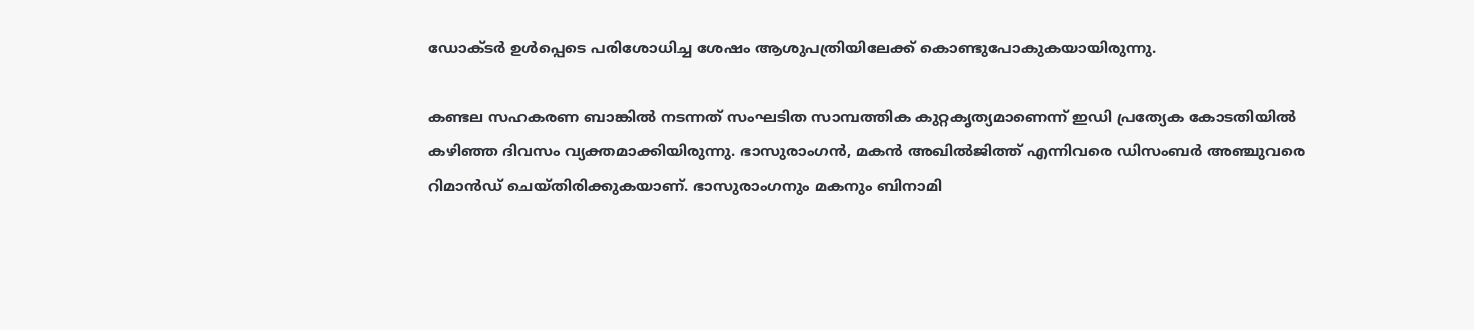ഡോക്ടർ ഉൾപ്പെടെ പരിശോധിച്ച ശേഷം ആശുപത്രിയിലേക്ക് കൊണ്ടുപോകുകയായിരുന്നു.

കണ്ടല സഹകരണ ബാങ്കിൽ നടന്നത് സംഘടിത സാമ്പത്തിക കുറ്റകൃത്യമാണെന്ന് ഇഡി പ്രത്യേക കോടതിയിൽ കഴിഞ്ഞ ദിവസം വ്യക്തമാക്കിയിരുന്നു. ഭാസുരാംഗൻ, മകൻ അഖിൽജിത്ത് എന്നിവരെ ഡിസംബർ അഞ്ചുവരെ റിമാൻഡ് ചെയ്തിരിക്കുകയാണ്. ഭാസുരാംഗനും മകനും ബിനാമി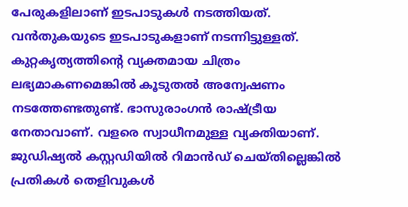പേരുകളിലാണ് ഇടപാടുകൾ നടത്തിയത്. വൻതുകയുടെ ഇടപാടുകളാണ് നടന്നിട്ടുള്ളത്. കുറ്റകൃത്യത്തിന്റെ വ്യക്തമായ ചിത്രം ലഭ്യമാകണമെങ്കിൽ കൂടുതൽ അന്വേഷണം നടത്തേണ്ടതുണ്ട്. ഭാസുരാംഗൻ രാഷ്ട്രീയ നേതാവാണ്. വളരെ സ്വാധീനമുള്ള വ്യക്തിയാണ്. ജുഡിഷ്യൽ കസ്റ്റഡിയിൽ റിമാൻഡ് ചെയ്തില്ലെങ്കിൽ പ്രതികൾ തെളിവുകൾ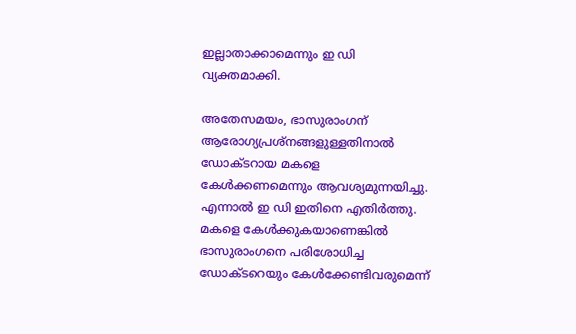ഇല്ലാതാക്കാമെന്നും ഇ ഡി വ്യക്തമാക്കി.

അതേസമയം, ഭാസുരാംഗന് ആരോഗ്യപ്രശ്‌നങ്ങളുള്ളതിനാൽ ഡോക്ടറായ മകളെ കേൾക്കണമെന്നും ആവശ്യമുന്നയിച്ചു. എന്നാൽ ഇ ഡി ഇതിനെ എതിർത്തു. മകളെ കേൾക്കുകയാണെങ്കിൽ ഭാസുരാംഗനെ പരിശോധിച്ച ഡോക്ടറെയും കേൾക്കേണ്ടിവരുമെന്ന്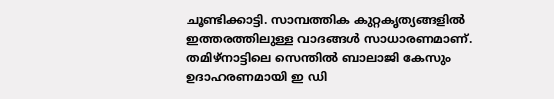ചൂണ്ടിക്കാട്ടി. സാമ്പത്തിക കുറ്റകൃത്യങ്ങളിൽ ഇത്തരത്തിലുള്ള വാദങ്ങൾ സാധാരണമാണ്. തമിഴ്‌നാട്ടിലെ സെന്തിൽ ബാലാജി കേസും ഉദാഹരണമായി ഇ ഡി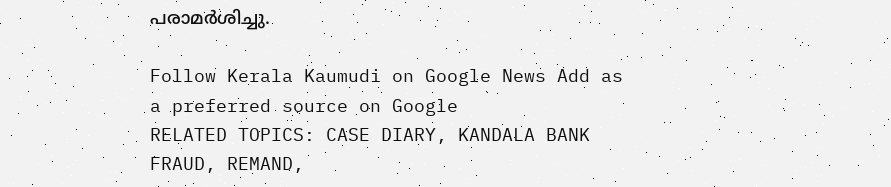പരാമർശിച്ചു.

Follow Kerala Kaumudi on Google News Add as a preferred source on Google
RELATED TOPICS: CASE DIARY, KANDALA BANK FRAUD, REMAND,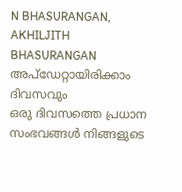N BHASURANGAN, AKHILJITH BHASURANGAN
അപ്ഡേറ്റായിരിക്കാം ദിവസവും
ഒരു ദിവസത്തെ പ്രധാന സംഭവങ്ങൾ നിങ്ങളുടെ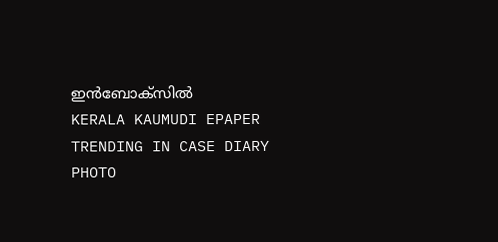ഇൻബോക്സിൽ
KERALA KAUMUDI EPAPER
TRENDING IN CASE DIARY
PHOTO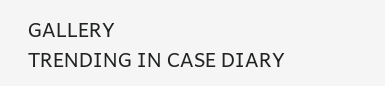GALLERY
TRENDING IN CASE DIARY